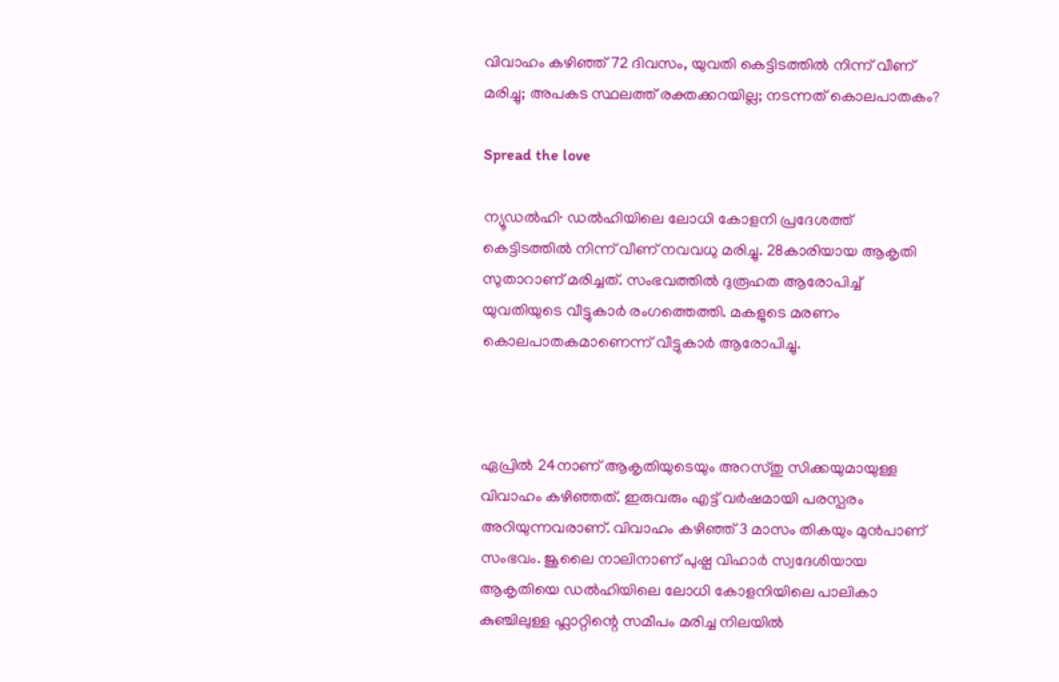വിവാഹം കഴിഞ്ഞ് 72 ദിവസം, യുവതി കെട്ടിടത്തിൽ നിന്ന് വീണ് മരിച്ചു; അപകട സ്ഥലത്ത് രക്തക്കറയില്ല; നടന്നത് കൊലപാതകം?

Spread the love

ന്യൂഡൽഹി∙ ഡൽഹിയിലെ ലോധി കോളനി പ്രദേശത്ത് കെട്ടിടത്തിൽ നിന്ന് വീണ് നവവധു മരിച്ചു. 28കാരിയായ ആകൃതി സുതാറാണ് മരിച്ചത്. സംഭവത്തിൽ ദുരൂഹത ആരോപിച്ച് യുവതിയുടെ വീട്ടുകാർ രംഗത്തെത്തി. മകളുടെ മരണം കൊലപാതകമാണെന്ന് വീട്ടുകാർ ആരോപിച്ചു.



ഏപ്രിൽ 24നാണ് ആകൃതിയുടെയും അറസ്തു സിക്കയുമായുള്ള വിവാഹം കഴിഞ്ഞത്. ഇരുവരും എട്ട് വർഷമായി പരസ്പരം അറിയുന്നവരാണ്. വിവാഹം കഴിഞ്ഞ് 3 മാസം തികയും മുൻപാണ് സംഭവം. ജൂലൈ നാലിനാണ് പുഷ്പ വിഹാർ സ്വദേശിയായ ആകൃതിയെ ഡൽഹിയിലെ ലോധി കോളനിയിലെ പാലികാ കുഞ്ചിലുള്ള ഫ്ലാറ്റിന്റെ സമീപം മരിച്ച നിലയിൽ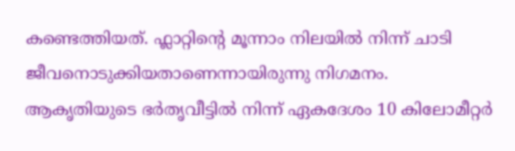കണ്ടെത്തിയത്. ഫ്ലാറ്റിന്റെ മൂന്നാം നിലയിൽ നിന്ന് ചാടി ജീവനൊടുക്കിയതാണെന്നായിരുന്നു നിഗമനം. ആകൃതിയുടെ ഭർതൃവീട്ടിൽ നിന്ന് ഏകദേശം 10 കിലോമീറ്റർ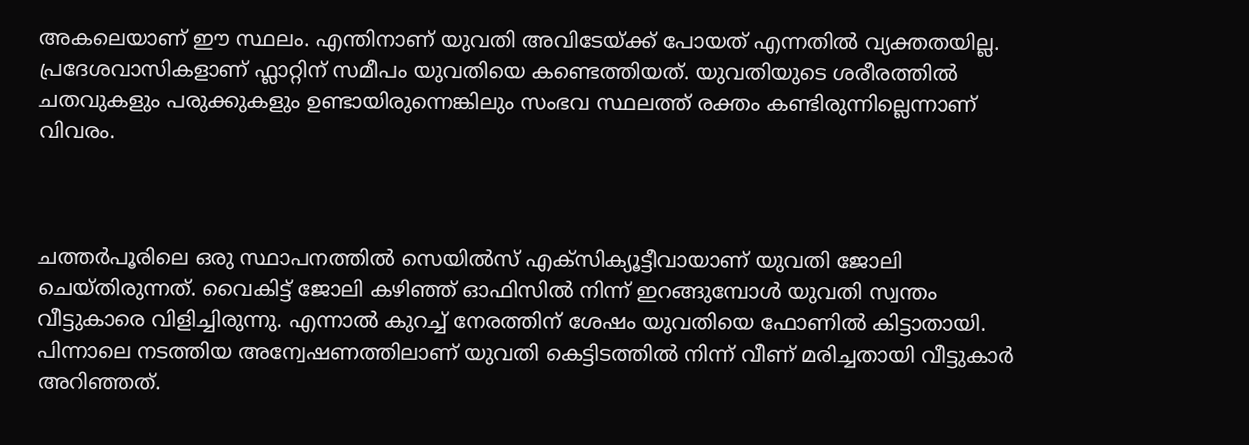അകലെയാണ് ഈ സ്ഥലം. എന്തിനാണ് യുവതി അവിടേയ്ക്ക് പോയത് എന്നതിൽ വ്യക്തതയില്ല. പ്രദേശവാസികളാണ് ഫ്ലാറ്റിന് സമീപം യുവതിയെ കണ്ടെത്തിയത്. യുവതിയുടെ ശരീരത്തിൽ ചതവുകളും പരുക്കുകളും ഉണ്ടായിരുന്നെങ്കിലും സംഭവ സ്ഥലത്ത് രക്തം കണ്ടിരുന്നില്ലെന്നാണ് വിവരം.



ചത്തർപൂരിലെ ഒരു സ്ഥാപനത്തിൽ സെയിൽസ് എക്സിക്യൂട്ടീവായാണ് യുവതി ജോലി ചെയ്തിരുന്നത്. വൈകിട്ട് ജോലി കഴിഞ്ഞ് ഓഫിസിൽ നിന്ന് ഇറങ്ങുമ്പോൾ‌ യുവതി സ്വന്തം വീട്ടുകാരെ വിളിച്ചിരുന്നു. എന്നാൽ കുറച്ച് നേരത്തിന് ശേഷം യുവതിയെ ഫോണിൽ കിട്ടാതായി. പിന്നാലെ നടത്തിയ അന്വേഷണത്തിലാണ് യുവതി കെട്ടിടത്തിൽ നിന്ന് വീണ് മരിച്ചതായി വീട്ടുകാർ അറിഞ്ഞത്.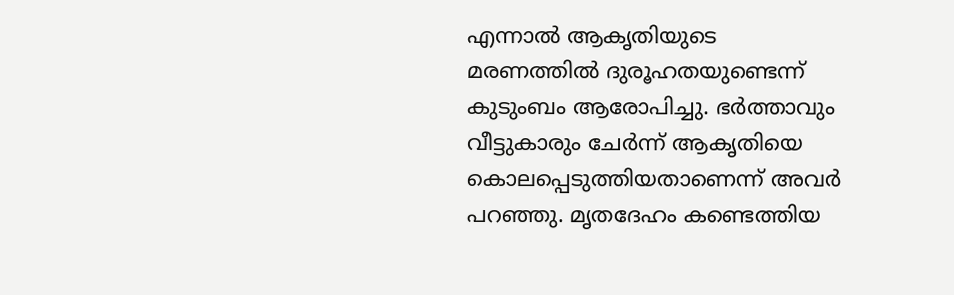എന്നാൽ ആകൃതിയുടെ മരണത്തിൽ ദുരൂഹതയുണ്ടെന്ന് കുടുംബം ആരോപിച്ചു. ഭർത്താവും വീട്ടുകാരും ചേർന്ന് ആകൃതിയെ കൊലപ്പെടുത്തിയതാണെന്ന് അവർ പറഞ്ഞു. മൃതദേഹം കണ്ടെത്തിയ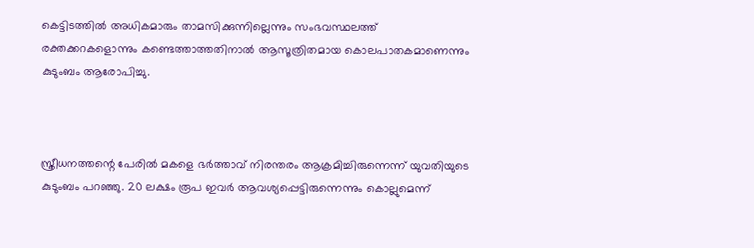കെട്ടിടത്തിൽ അധികമാരും താമസിക്കുന്നില്ലെന്നും സംഭവസ്ഥലത്ത് രക്തക്കറകളൊന്നും കണ്ടെത്താത്തതിനാൽ ആസൂത്രിതമായ കൊലപാതകമാണെന്നും കുടുംബം ആരോപിച്ചു.



സ്ത്രീധനത്തന്റെ പേരിൽ മകളെ ഭർത്താവ് നിരന്തരം ആക്രമിച്ചിരുന്നെന്ന് യുവതിയുടെ കുടുംബം പറഞ്ഞു. 20 ലക്ഷം രൂപ ഇവർ ആവശ്യപ്പെട്ടിരുന്നെന്നും കൊല്ലുമെന്ന്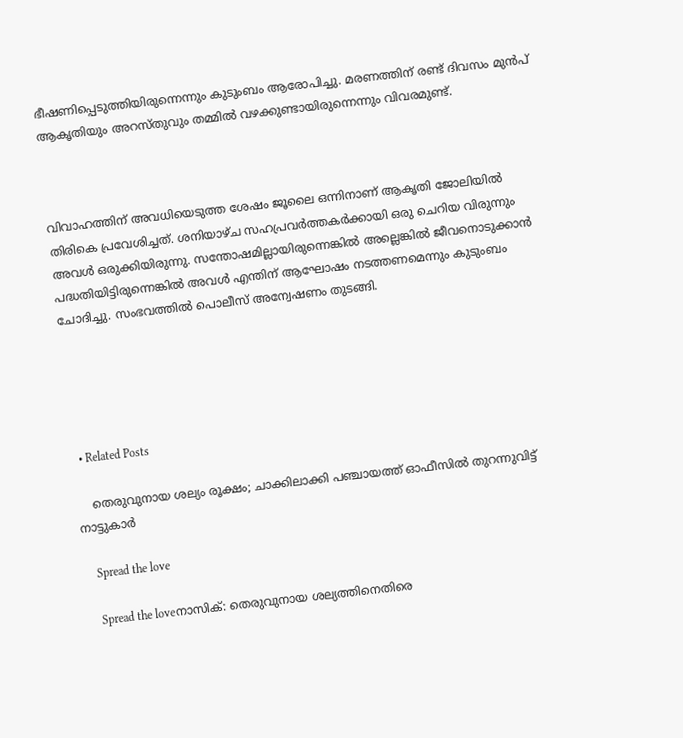ഭീഷണിപ്പെടുത്തിയിരുന്നെന്നും കുടുംബം ആരോപിച്ചു. മരണത്തിന് രണ്ട് ദിവസം മുൻപ് ആകൃതിയും അറസ്തുവും തമ്മിൽ വഴക്കുണ്ടായിരുന്നെന്നും വിവരമുണ്ട്.



വിവാഹത്തിന് അവധിയെടുത്ത ശേഷം ജൂലൈ ഒന്നിനാണ് ആകൃതി ജോലിയില്‍ തിരികെ പ്രവേശിച്ചത്. ശനിയാഴ്ച സഹപ്രവർത്തകർക്കായി ഒരു ചെറിയ വിരുന്നും അവൾ ഒരുക്കിയിരുന്നു. സന്തോഷമില്ലായിരുന്നെങ്കിൽ അല്ലെങ്കിൽ ജീവനൊടുക്കാൻ പദ്ധതിയിട്ടിരുന്നെങ്കിൽ അവൾ എന്തിന് ആഘോഷം നടത്തണമെന്നും കുടുംബം ചോദിച്ചു. സംഭവത്തിൽ പൊലീസ് അന്വേഷണം തുടങ്ങി.





  • Related Posts

    തെരുവുനായ ശല്യം രൂക്ഷം; ചാക്കിലാക്കി പഞ്ചായത്ത് ഓഫീസിൽ തുറന്നുവിട്ട് നാട്ടുകാർ

    Spread the love

    Spread the loveനാസിക്: തെരുവുനായ ശല്യത്തിനെതിരെ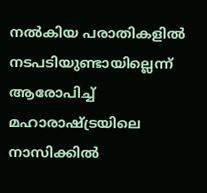നൽകിയ പരാതികളിൽ നടപടിയുണ്ടായില്ലെന്ന് ആരോപിച്ച് മഹാരാഷ്ട്രയിലെ നാസിക്കിൽ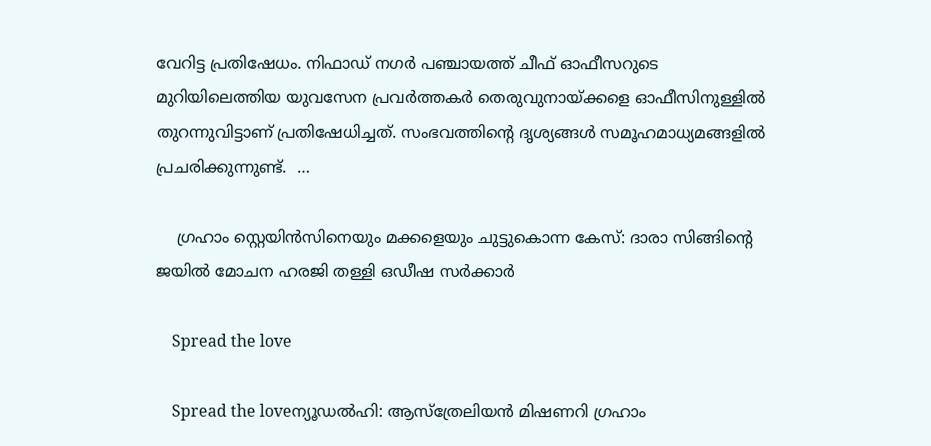വേറിട്ട പ്രതിഷേധം. നിഫാഡ് നഗർ പഞ്ചായത്ത് ചീഫ് ഓഫീസറുടെ മുറിയിലെത്തിയ യുവസേന പ്രവർത്തകർ തെരുവുനായ്ക്കളെ ഓഫീസിനുള്ളിൽ തുറന്നുവിട്ടാണ് പ്രതിഷേധിച്ചത്. സംഭവത്തിന്റെ ദൃശ്യങ്ങൾ സമൂഹമാധ്യമങ്ങളിൽ പ്രചരിക്കുന്നുണ്ട്.  …

    ഗ്രഹാം സ്റ്റെയിൻസിനെയും മക്കളെയും ചുട്ടുകൊന്ന കേസ്: ദാരാ സിങ്ങിന്റെ ജയിൽ മോചന ഹരജി തള്ളി ഒഡീഷ സർക്കാർ

    Spread the love

    Spread the loveന്യൂഡൽഹി: ആസ്ത്രേലിയൻ മിഷണറി ഗ്രഹാം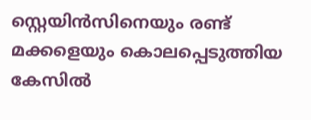സ്റ്റെയിൻസിനെയും രണ്ട് മക്കളെയും കൊലപ്പെടുത്തിയ കേസിൽ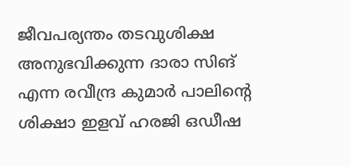ജീവപര്യന്തം തടവുശിക്ഷ അനുഭവിക്കുന്ന ദാരാ സിങ് എന്ന രവീന്ദ്ര കുമാർ പാലിന്റെ ശിക്ഷാ ഇളവ് ഹരജി ഒഡീഷ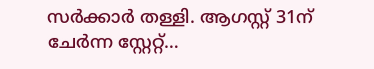സർക്കാർ തള്ളി. ആഗസ്റ്റ് 31ന് ചേർന്ന സ്റ്റേറ്റ്…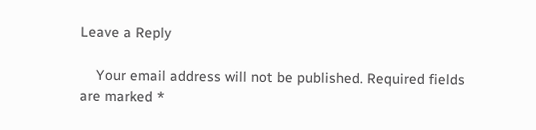Leave a Reply

    Your email address will not be published. Required fields are marked *